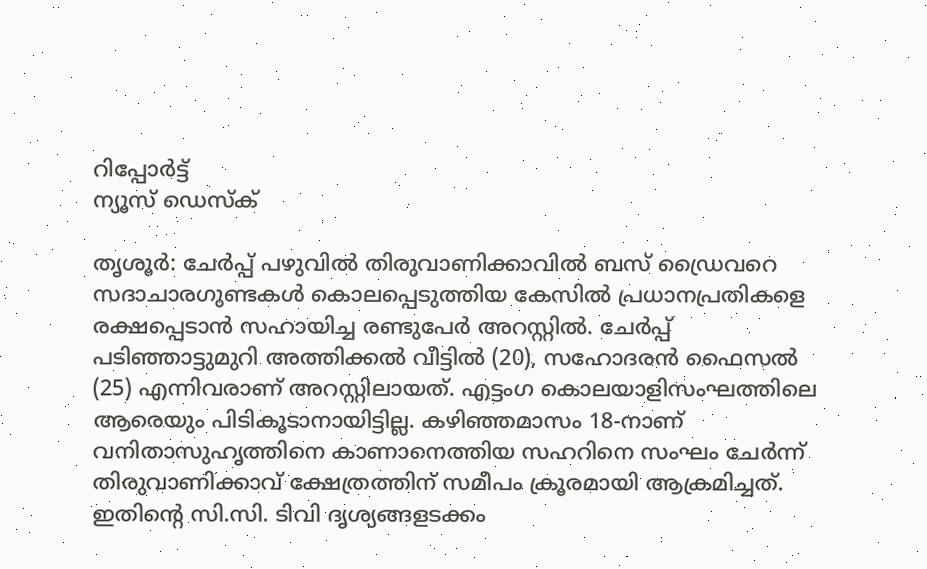റിപ്പോര്‍ട്ട്
ന്യൂസ് ഡെസ്ക്

തൃശൂര്‍: ചേര്‍പ്പ് പഴുവില്‍ തിരുവാണിക്കാവില്‍ ബസ് ഡ്രൈവറെ സദാചാരഗുണ്ടകള്‍ കൊലപ്പെടുത്തിയ കേസില്‍ പ്രധാനപ്രതികളെ രക്ഷപ്പെടാന്‍ സഹായിച്ച രണ്ടുപേര്‍ അറസ്റ്റില്‍. ചേര്‍പ്പ് പടിഞ്ഞാട്ടുമുറി അത്തിക്കല്‍ വീട്ടില്‍ (20), സഹോദരന്‍ ഫൈസല്‍ (25) എന്നിവരാണ് അറസ്റ്റിലായത്. എട്ടംഗ കൊലയാളിസംഘത്തിലെ ആരെയും പിടികൂടാനായിട്ടില്ല. കഴിഞ്ഞമാസം 18-നാണ് വനിതാസുഹൃത്തിനെ കാണാനെത്തിയ സഹറിനെ സംഘം ചേര്‍ന്ന് തിരുവാണിക്കാവ് ക്ഷേത്രത്തിന് സമീപം ക്രൂരമായി ആക്രമിച്ചത്. ഇതിന്റെ സി.സി. ടിവി ദൃശ്യങ്ങളടക്കം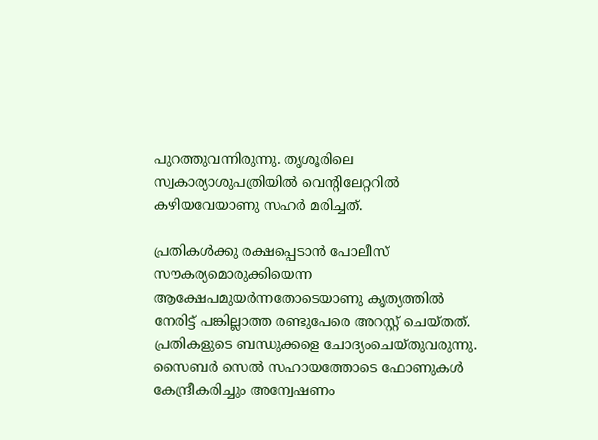പുറത്തുവന്നിരുന്നു. തൃശൂരിലെ സ്വകാര്യാശുപത്രിയില്‍ വെന്റിലേറ്ററില്‍ കഴിയവേയാണു സഹര്‍ മരിച്ചത്.

പ്രതികള്‍ക്കു രക്ഷപ്പെടാന്‍ പോലീസ് സൗകര്യമൊരുക്കിയെന്ന ആക്ഷേപമുയര്‍ന്നതോടെയാണു കൃത്യത്തില്‍ നേരിട്ട് പങ്കില്ലാത്ത രണ്ടുപേരെ അറസ്റ്റ് ചെയ്തത്. പ്രതികളുടെ ബന്ധുക്കളെ ചോദ്യംചെയ്തുവരുന്നു. സൈബര്‍ സെല്‍ സഹായത്തോടെ ഫോണുകള്‍ കേന്ദ്രീകരിച്ചും അന്വേഷണം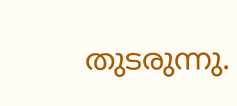തുടരുന്നു.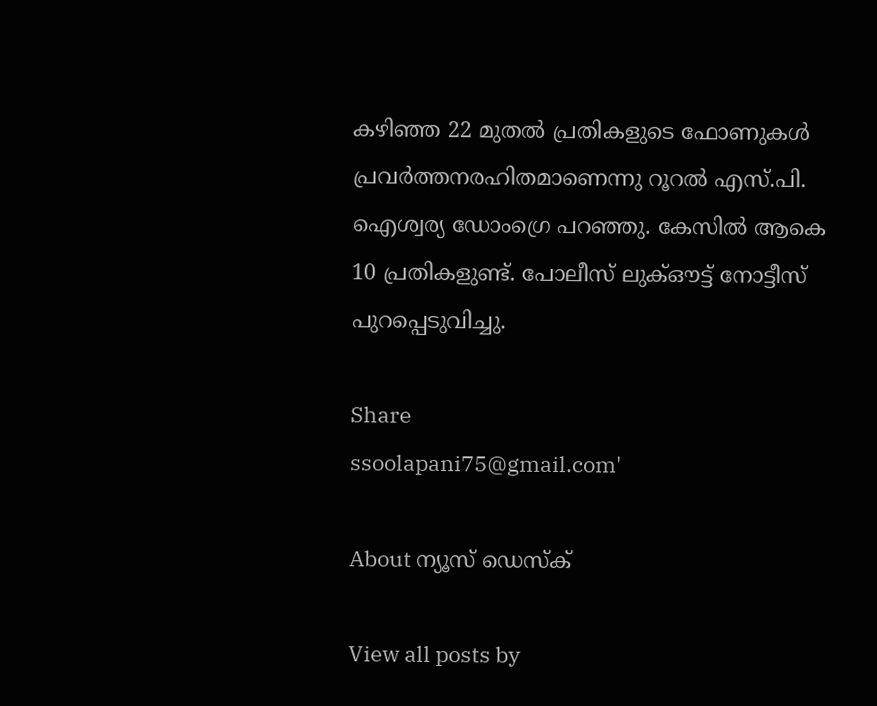കഴിഞ്ഞ 22 മുതല്‍ പ്രതികളുടെ ഫോണുകള്‍ പ്രവര്‍ത്തനരഹിതമാണെന്നു റൂറല്‍ എസ്.പി. ഐശ്വര്യ ഡോംഗ്രെ പറഞ്ഞു. കേസില്‍ ആകെ 10 പ്രതികളുണ്ട്. പോലീസ് ലുക്ഔട്ട് നോട്ടീസ് പുറപ്പെടുവിച്ചു.

Share
ssoolapani75@gmail.com'

About ന്യൂസ് ഡെസ്ക്

View all posts by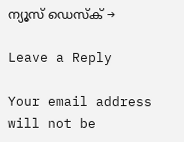ന്യൂസ് ഡെസ്ക് →

Leave a Reply

Your email address will not be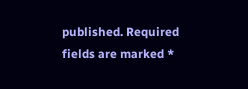published. Required fields are marked *